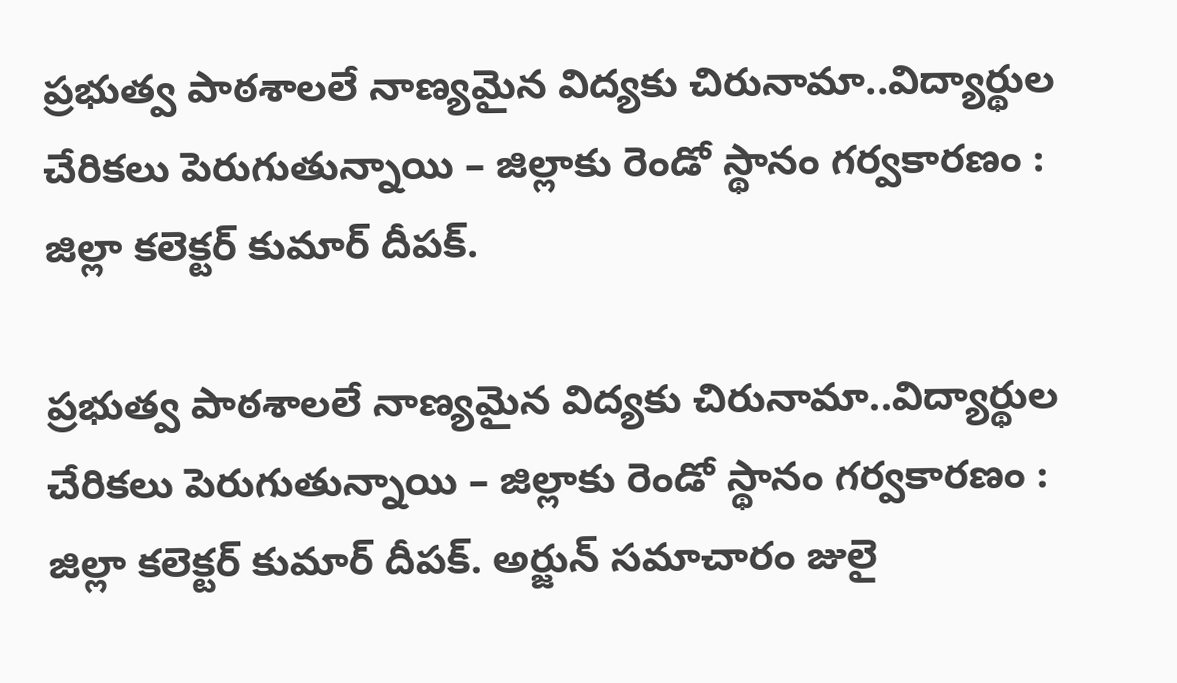ప్రభుత్వ పాఠశాలలే నాణ్యమైన విద్యకు చిరునామా..విద్యార్థుల చేరికలు పెరుగుతున్నాయి – జిల్లాకు రెండో స్థానం గర్వకారణం : జిల్లా కలెక్టర్ కుమార్ దీపక్.

ప్రభుత్వ పాఠశాలలే నాణ్యమైన విద్యకు చిరునామా..విద్యార్థుల చేరికలు పెరుగుతున్నాయి – జిల్లాకు రెండో స్థానం గర్వకారణం : జిల్లా కలెక్టర్ కుమార్ దీపక్. అర్జున్ సమాచారం జులై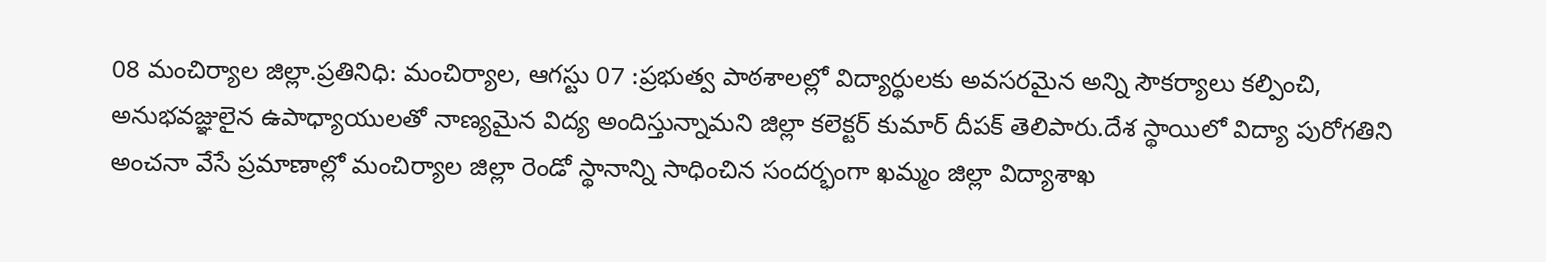08 మంచిర్యాల జిల్లా.ప్రతినిధి: మంచిర్యాల, ఆగస్టు 07 :ప్రభుత్వ పాఠశాలల్లో విద్యార్థులకు అవసరమైన అన్ని సౌకర్యాలు కల్పించి, అనుభవజ్ఞులైన ఉపాధ్యాయులతో నాణ్యమైన విద్య అందిస్తున్నామని జిల్లా కలెక్టర్ కుమార్ దీపక్ తెలిపారు.దేశ స్థాయిలో విద్యా పురోగతిని అంచనా వేసే ప్రమాణాల్లో మంచిర్యాల జిల్లా రెండో స్థానాన్ని సాధించిన సందర్భంగా ఖమ్మం జిల్లా విద్యాశాఖ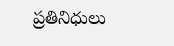ప్రతినిధులు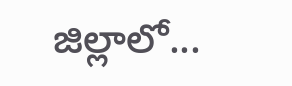జిల్లాలో...